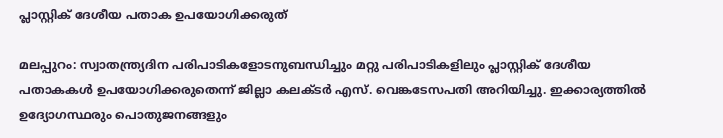പ്ലാസ്റ്റിക്‌ ദേശീയ പതാക ഉപയോഗിക്കരുത്‌

മലപ്പുറം: സ്വാതന്ത്ര്യദിന പരിപാടികളോടനുബന്ധിച്ചും മറ്റു പരിപാടികളിലും പ്ലാസ്റ്റിക്‌ ദേശീയ പതാകകള്‍ ഉപയോഗിക്കരുതെന്ന്‌ ജില്ലാ കലക്‌ടര്‍ എസ്‌. വെങ്കടേസപതി അറിയിച്ചു. ഇക്കാര്യത്തില്‍ ഉദ്യോഗസ്ഥരും പൊതുജനങ്ങളും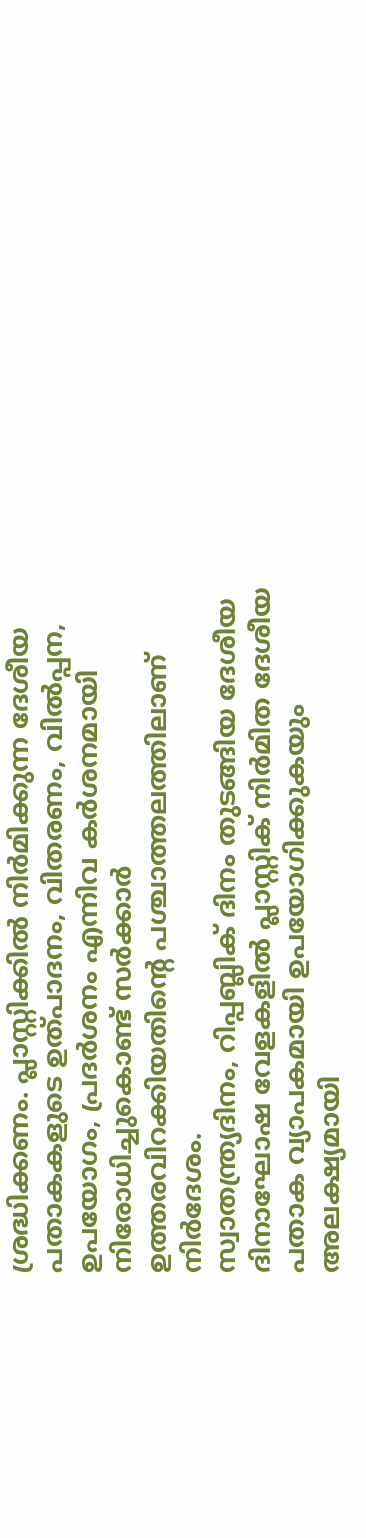ശ്രദ്ധിക്കണം. പ്ലാസ്റ്റിക്കില്‍ നിര്‍മിക്കുന്ന ദേശീയ പതാകകളുടെ ഉത്‌പാദനം, വിതരണം, വില്‍പ്പന, ഉപയോഗം, പ്രദര്‍ശനം എന്നിവ കര്‍ശനമായി നിരോധിച്ചുകൊണ്ട്‌ സര്‍ക്കാര്‍ ഉത്തരവിറക്കിയതിന്റെ പശ്ചാത്തലത്തിലാണ്‌ നിര്‍ദേശം.
സ്വാതന്ത്ര്യദിനം, റിപ്പബ്ലിക്‌ ദിനം തുടങ്ങിയ ദേശീയ ദിനാഘോഷ വേളകളില്‍ പ്ലാസ്റ്റിക്‌ നിര്‍മിത ദേശീയ പതാക വ്യാപകമായി ഉപയോഗിക്കുകയും അലക്ഷ്യമായി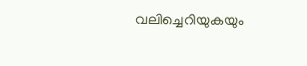വലിച്ചെറിയുകയും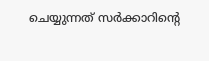ചെയ്യുന്നത്‌ സര്‍ക്കാറിന്റെ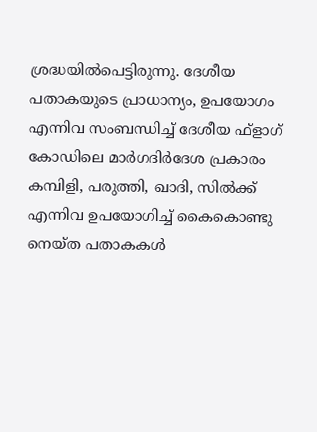ശ്രദ്ധയില്‍പെട്ടിരുന്നു. ദേശീയ പതാകയുടെ പ്രാധാന്യം, ഉപയോഗം എന്നിവ സംബന്ധിച്ച്‌ ദേശീയ ഫ്‌ളാഗ്‌ കോഡിലെ മാര്‍ഗദിര്‍ദേശ പ്രകാരം കമ്പിളി, പരുത്തി, ഖാദി, സില്‍ക്ക്‌ എന്നിവ ഉപയോഗിച്ച്‌ കൈകൊണ്ടു നെയ്‌ത പതാകകള്‍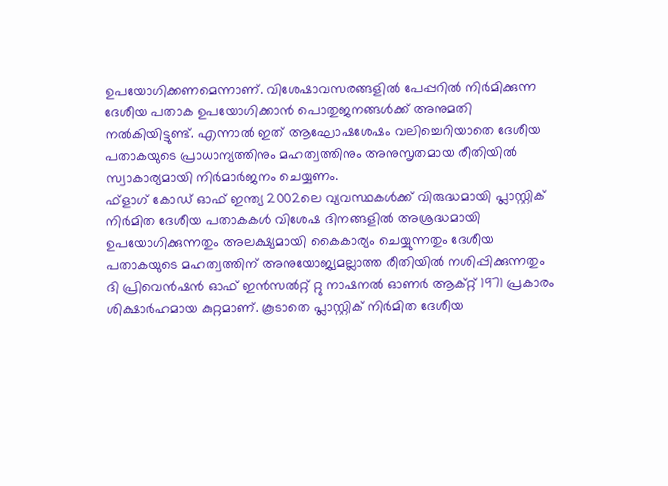ഉപയോഗിക്കണമെന്നാണ്‌. വിശേഷാവസരങ്ങളില്‍ പേപ്പറില്‍ നിര്‍മിക്കുന്ന ദേശീയ പതാക ഉപയോഗിക്കാന്‍ പൊതുജനങ്ങള്‍ക്ക്‌ അനുമതി നല്‍കിയിട്ടുണ്ട്‌. എന്നാല്‍ ഇത്‌ ആഘോഷശേഷം വലിച്ചെറിയാതെ ദേശീയ പതാകയുടെ പ്രാധാന്യത്തിനും മഹത്വത്തിനും അനുസൃതമായ രീതിയില്‍ സ്വാകാര്യമായി നിര്‍മാര്‍ജനം ചെയ്യണം.
ഫ്‌ളാഗ്‌ കോഡ്‌ ഓഫ്‌ ഇന്ത്യ 2002ലെ വ്യവസ്ഥകള്‍ക്ക്‌ വിരുദ്ധമായി പ്ലാസ്റ്റിക്‌ നിര്‍മിത ദേശീയ പതാകകള്‍ വിശേഷ ദിനങ്ങളില്‍ അശ്രദ്ധമായി ഉപയോഗിക്കുന്നതും അലക്ഷ്യമായി കൈകാര്യം ചെയ്യുന്നതും ദേശീയ പതാകയുടെ മഹത്വത്തിന്‌ അനുയോജ്യമല്ലാത്ത രീതിയില്‍ നശിപ്പിക്കുന്നതും ദി പ്രിവെന്‍ഷന്‍ ഓഫ്‌ ഇന്‍സല്‍റ്റ്‌ റ്റു നാഷനല്‍ ഓണര്‍ ആക്‌റ്റ്‌ 1971 പ്രകാരം ശിക്ഷാര്‍ഹമായ കുറ്റമാണ്‌. കൂടാതെ പ്ലാസ്റ്റിക്‌ നിര്‍മിത ദേശീയ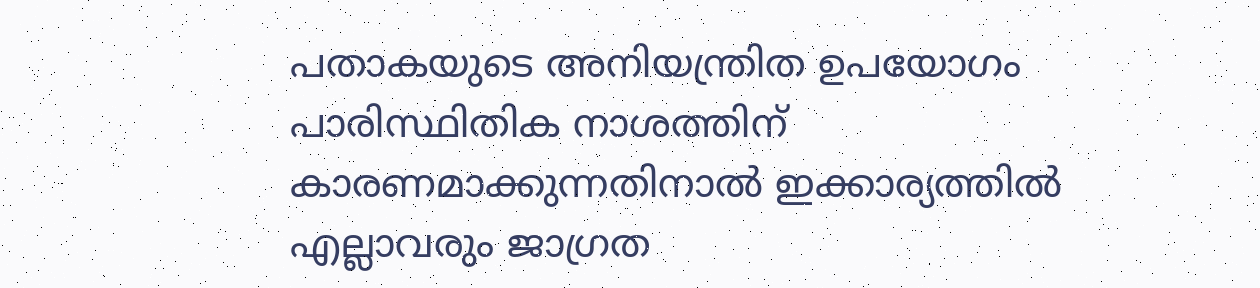പതാകയുടെ അനിയന്ത്രിത ഉപയോഗം പാരിസ്ഥിതിക നാശത്തിന്‌ കാരണമാക്കുന്നതിനാല്‍ ഇക്കാര്യത്തില്‍ എല്ലാവരും ജാഗ്രത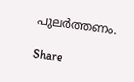പുലര്‍ത്തണം.

Share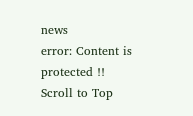news
error: Content is protected !!
Scroll to Top